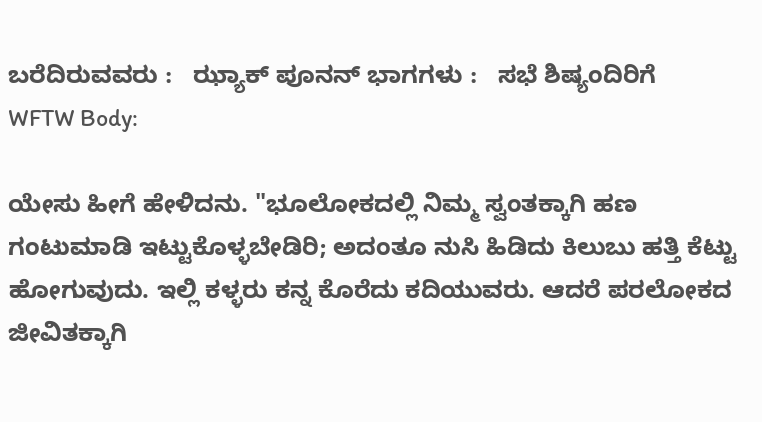ಬರೆದಿರುವವರು :   ಝ್ಯಾಕ್ ಪೂನನ್ ಭಾಗಗಳು :   ಸಭೆ ಶಿಷ್ಯಂದಿರಿಗೆ
WFTW Body:

ಯೇಸು ಹೀಗೆ ಹೇಳಿದನು. "ಭೂಲೋಕದಲ್ಲಿ ನಿಮ್ಮ ಸ್ವಂತಕ್ಕಾಗಿ ಹಣ ಗಂಟುಮಾಡಿ ಇಟ್ಟುಕೊಳ್ಳಬೇಡಿರಿ; ಅದಂತೂ ನುಸಿ ಹಿಡಿದು ಕಿಲುಬು ಹತ್ತಿ ಕೆಟ್ಟು ಹೋಗುವುದು. ಇಲ್ಲಿ ಕಳ್ಳರು ಕನ್ನ ಕೊರೆದು ಕದಿಯುವರು. ಆದರೆ ಪರಲೋಕದ ಜೀವಿತಕ್ಕಾಗಿ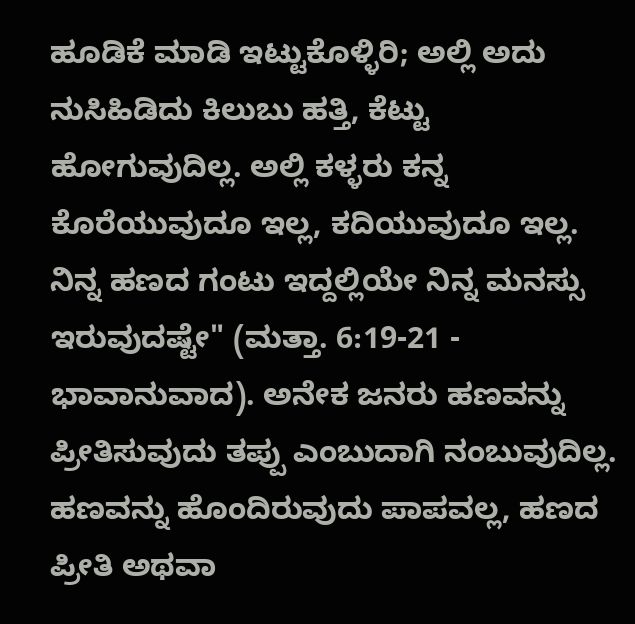ಹೂಡಿಕೆ ಮಾಡಿ ಇಟ್ಟುಕೊಳ್ಳಿರಿ; ಅಲ್ಲಿ ಅದು ನುಸಿಹಿಡಿದು ಕಿಲುಬು ಹತ್ತಿ, ಕೆಟ್ಟು ಹೋಗುವುದಿಲ್ಲ. ಅಲ್ಲಿ ಕಳ್ಳರು ಕನ್ನ ಕೊರೆಯುವುದೂ ಇಲ್ಲ, ಕದಿಯುವುದೂ ಇಲ್ಲ. ನಿನ್ನ ಹಣದ ಗಂಟು ಇದ್ದಲ್ಲಿಯೇ ನಿನ್ನ ಮನಸ್ಸು ಇರುವುದಷ್ಟೇ" (ಮತ್ತಾ. 6:19-21 - ಭಾವಾನುವಾದ). ಅನೇಕ ಜನರು ಹಣವನ್ನು ಪ್ರೀತಿಸುವುದು ತಪ್ಪು ಎಂಬುದಾಗಿ ನಂಬುವುದಿಲ್ಲ. ಹಣವನ್ನು ಹೊಂದಿರುವುದು ಪಾಪವಲ್ಲ, ಹಣದ ಪ್ರೀತಿ ಅಥವಾ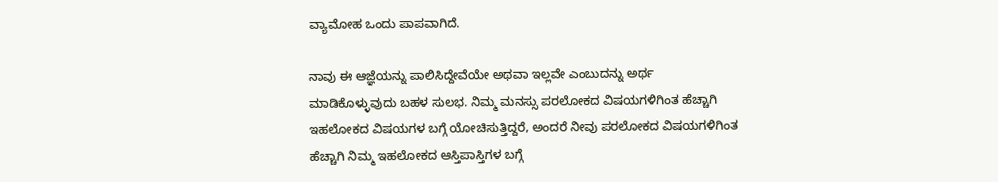ವ್ಯಾಮೋಹ ಒಂದು ಪಾಪವಾಗಿದೆ.

ನಾವು ಈ ಆಜ್ಞೆಯನ್ನು ಪಾಲಿಸಿದ್ದೇವೆಯೇ ಅಥವಾ ಇಲ್ಲವೇ ಎಂಬುದನ್ನು ಅರ್ಥ ಮಾಡಿಕೊಳ್ಳುವುದು ಬಹಳ ಸುಲಭ. ನಿಮ್ಮ ಮನಸ್ಸು ಪರಲೋಕದ ವಿಷಯಗಳಿಗಿಂತ ಹೆಚ್ಚಾಗಿ ಇಹಲೋಕದ ವಿಷಯಗಳ ಬಗ್ಗೆ ಯೋಚಿಸುತ್ತಿದ್ದರೆ, ಅಂದರೆ ನೀವು ಪರಲೋಕದ ವಿಷಯಗಳಿಗಿಂತ ಹೆಚ್ಚಾಗಿ ನಿಮ್ಮ ಇಹಲೋಕದ ಆಸ್ತಿಪಾಸ್ತಿಗಳ ಬಗ್ಗೆ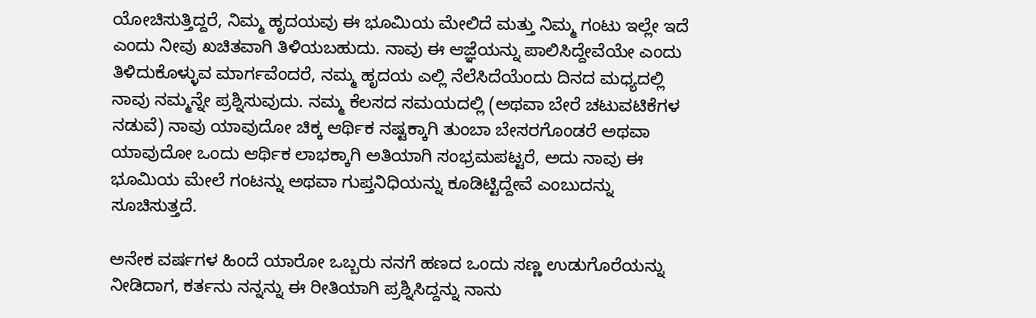ಯೋಚಿಸುತ್ತಿದ್ದರೆ, ನಿಮ್ಮ ಹೃದಯವು ಈ ಭೂಮಿಯ ಮೇಲಿದೆ ಮತ್ತು ನಿಮ್ಮ ಗಂಟು ಇಲ್ಲೇ ಇದೆ ಎಂದು ನೀವು ಖಚಿತವಾಗಿ ತಿಳಿಯಬಹುದು. ನಾವು ಈ ಆಜ್ಞೆಯನ್ನು ಪಾಲಿಸಿದ್ದೇವೆಯೇ ಎಂದು ತಿಳಿದುಕೊಳ್ಳುವ ಮಾರ್ಗವೆಂದರೆ, ನಮ್ಮ ಹೃದಯ ಎಲ್ಲಿ ನೆಲೆಸಿದೆಯೆಂದು ದಿನದ ಮಧ್ಯದಲ್ಲಿ ನಾವು ನಮ್ಮನ್ನೇ ಪ್ರಶ್ನಿಸುವುದು. ನಮ್ಮ ಕೆಲಸದ ಸಮಯದಲ್ಲಿ (ಅಥವಾ ಬೇರೆ ಚಟುವಟಿಕೆಗಳ ನಡುವೆ) ನಾವು ಯಾವುದೋ ಚಿಕ್ಕ ಆರ್ಥಿಕ ನಷ್ಟಕ್ಕಾಗಿ ತುಂಬಾ ಬೇಸರಗೊಂಡರೆ ಅಥವಾ ಯಾವುದೋ ಒಂದು ಆರ್ಥಿಕ ಲಾಭಕ್ಕಾಗಿ ಅತಿಯಾಗಿ ಸಂಭ್ರಮಪಟ್ಟರೆ, ಅದು ನಾವು ಈ ಭೂಮಿಯ ಮೇಲೆ ಗಂಟನ್ನು ಅಥವಾ ಗುಪ್ತನಿಧಿಯನ್ನು ಕೂಡಿಟ್ಟಿದ್ದೇವೆ ಎಂಬುದನ್ನು ಸೂಚಿಸುತ್ತದೆ.

ಅನೇಕ ವರ್ಷಗಳ ಹಿಂದೆ ಯಾರೋ ಒಬ್ಬರು ನನಗೆ ಹಣದ ಒಂದು ಸಣ್ಣ ಉಡುಗೊರೆಯನ್ನು ನೀಡಿದಾಗ, ಕರ್ತನು ನನ್ನನ್ನು ಈ ರೀತಿಯಾಗಿ ಪ್ರಶ್ನಿಸಿದ್ದನ್ನು ನಾನು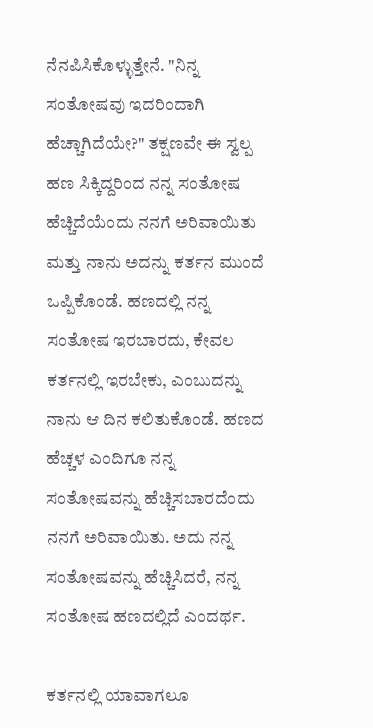ನೆನಪಿಸಿಕೊಳ್ಳುತ್ತೇನೆ. "ನಿನ್ನ ಸಂತೋಷವು ಇದರಿಂದಾಗಿ ಹೆಚ್ಚಾಗಿದೆಯೇ?" ತಕ್ಷಣವೇ ಈ ಸ್ವಲ್ಪ ಹಣ ಸಿಕ್ಕಿದ್ದರಿಂದ ನನ್ನ ಸಂತೋಷ ಹೆಚ್ಚಿದೆಯೆಂದು ನನಗೆ ಅರಿವಾಯಿತು ಮತ್ತು ನಾನು ಅದನ್ನು ಕರ್ತನ ಮುಂದೆ ಒಪ್ಪಿಕೊಂಡೆ. ಹಣದಲ್ಲಿ ನನ್ನ ಸಂತೋಷ ಇರಬಾರದು, ಕೇವಲ ಕರ್ತನಲ್ಲಿ ಇರಬೇಕು, ಎಂಬುದನ್ನು ನಾನು ಆ ದಿನ ಕಲಿತುಕೊಂಡೆ. ಹಣದ ಹೆಚ್ಚಳ ಎಂದಿಗೂ ನನ್ನ ಸಂತೋಷವನ್ನು ಹೆಚ್ಚಿಸಬಾರದೆಂದು ನನಗೆ ಅರಿವಾಯಿತು. ಅದು ನನ್ನ ಸಂತೋಷವನ್ನು ಹೆಚ್ಚಿಸಿದರೆ, ನನ್ನ ಸಂತೋಷ ಹಣದಲ್ಲಿದೆ ಎಂದರ್ಥ.

ಕರ್ತನಲ್ಲಿ ಯಾವಾಗಲೂ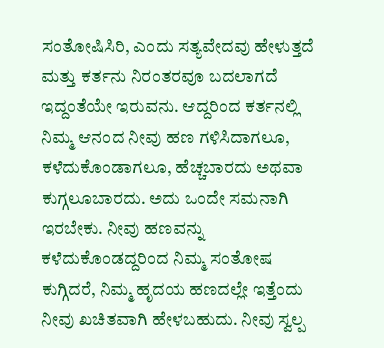ಸಂತೋಷಿಸಿರಿ, ಎಂದು ಸತ್ಯವೇದವು ಹೇಳುತ್ತದೆ ಮತ್ತು ಕರ್ತನು ನಿರಂತರವೂ ಬದಲಾಗದೆ ಇದ್ದಂತೆಯೇ ಇರುವನು. ಆದ್ದರಿಂದ ಕರ್ತನಲ್ಲಿ ನಿಮ್ಮ ಆನಂದ ನೀವು ಹಣ ಗಳಿಸಿದಾಗಲೂ, ಕಳೆದುಕೊಂಡಾಗಲೂ, ಹೆಚ್ಚಬಾರದು ಅಥವಾ ಕುಗ್ಗಲೂಬಾರದು. ಅದು ಒಂದೇ ಸಮನಾಗಿ ಇರಬೇಕು. ನೀವು ಹಣವನ್ನು ಕಳೆದುಕೊಂಡದ್ದರಿಂದ ನಿಮ್ಮ ಸಂತೋಷ ಕುಗ್ಗಿದರೆ, ನಿಮ್ಮ ಹೃದಯ ಹಣದಲ್ಲೇ ಇತ್ತೆಂದು ನೀವು ಖಚಿತವಾಗಿ ಹೇಳಬಹುದು. ನೀವು ಸ್ವಲ್ಪ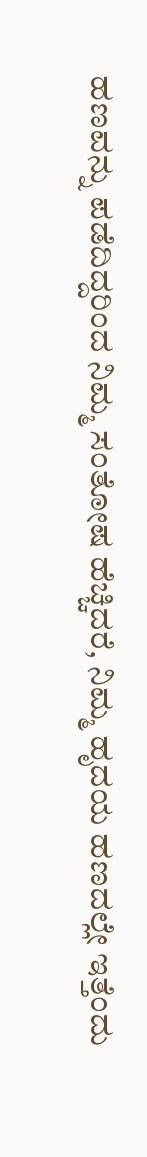ಹಣವನ್ನು ಪಡೆದಿದ್ದರಿಂದ ನಿಮ್ಮ ಸಂತೋಷ ಹೆಚ್ಚಿದರೆ, ನಿಮ್ಮ ಹೃದಯ ಹಣದಲ್ಲೇ ಇತ್ತೆಂದು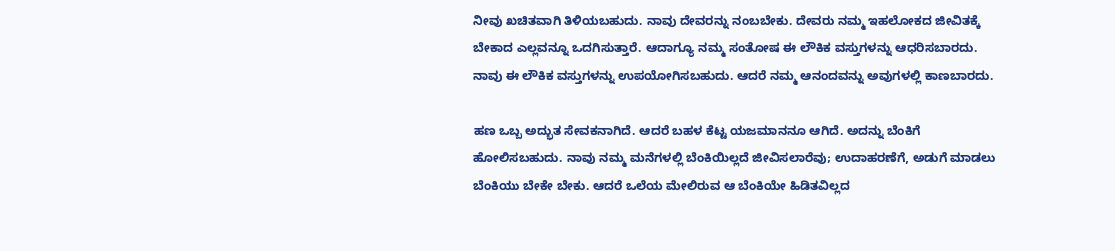ನೀವು ಖಚಿತವಾಗಿ ತಿಳಿಯಬಹುದು. ನಾವು ದೇವರನ್ನು ನಂಬಬೇಕು. ದೇವರು ನಮ್ಮ ಇಹಲೋಕದ ಜೀವಿತಕ್ಕೆ ಬೇಕಾದ ಎಲ್ಲವನ್ನೂ ಒದಗಿಸುತ್ತಾರೆ. ಆದಾಗ್ಯೂ ನಮ್ಮ ಸಂತೋಷ ಈ ಲೌಕಿಕ ವಸ್ತುಗಳನ್ನು ಆಧರಿಸಬಾರದು. ನಾವು ಈ ಲೌಕಿಕ ವಸ್ತುಗಳನ್ನು ಉಪಯೋಗಿಸಬಹುದು. ಆದರೆ ನಮ್ಮ ಆನಂದವನ್ನು ಅವುಗಳಲ್ಲಿ ಕಾಣಬಾರದು.

ಹಣ ಒಬ್ಬ ಅದ್ಭುತ ಸೇವಕನಾಗಿದೆ. ಆದರೆ ಬಹಳ ಕೆಟ್ಟ ಯಜಮಾನನೂ ಆಗಿದೆ. ಅದನ್ನು ಬೆಂಕಿಗೆ ಹೋಲಿಸಬಹುದು. ನಾವು ನಮ್ಮ ಮನೆಗಳಲ್ಲಿ ಬೆಂಕಿಯಿಲ್ಲದೆ ಜೀವಿಸಲಾರೆವು; ಉದಾಹರಣೆಗೆ, ಅಡುಗೆ ಮಾಡಲು ಬೆಂಕಿಯು ಬೇಕೇ ಬೇಕು. ಆದರೆ ಒಲೆಯ ಮೇಲಿರುವ ಆ ಬೆಂಕಿಯೇ ಹಿಡಿತವಿಲ್ಲದ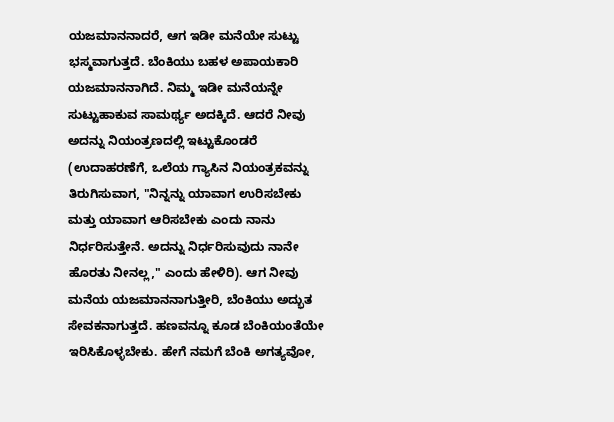ಯಜಮಾನನಾದರೆ, ಆಗ ಇಡೀ ಮನೆಯೇ ಸುಟ್ಟು ಭಸ್ಮವಾಗುತ್ತದೆ. ಬೆಂಕಿಯು ಬಹಳ ಅಪಾಯಕಾರಿ ಯಜಮಾನನಾಗಿದೆ. ನಿಮ್ಮ ಇಡೀ ಮನೆಯನ್ನೇ ಸುಟ್ಟುಹಾಕುವ ಸಾಮರ್ಥ್ಯ ಅದಕ್ಕಿದೆ. ಆದರೆ ನೀವು ಅದನ್ನು ನಿಯಂತ್ರಣದಲ್ಲಿ ಇಟ್ಟುಕೊಂಡರೆ (ಉದಾಹರಣೆಗೆ, ಒಲೆಯ ಗ್ಯಾಸಿನ ನಿಯಂತ್ರಕವನ್ನು ತಿರುಗಿಸುವಾಗ, "ನಿನ್ನನ್ನು ಯಾವಾಗ ಉರಿಸಬೇಕು ಮತ್ತು ಯಾವಾಗ ಆರಿಸಬೇಕು ಎಂದು ನಾನು ನಿರ್ಧರಿಸುತ್ತೇನೆ. ಅದನ್ನು ನಿರ್ಧರಿಸುವುದು ನಾನೇ ಹೊರತು ನೀನಲ್ಲ," ಎಂದು ಹೇಳಿರಿ). ಆಗ ನೀವು ಮನೆಯ ಯಜಮಾನನಾಗುತ್ತೀರಿ, ಬೆಂಕಿಯು ಅದ್ಭುತ ಸೇವಕನಾಗುತ್ತದೆ. ಹಣವನ್ನೂ ಕೂಡ ಬೆಂಕಿಯಂತೆಯೇ ಇರಿಸಿಕೊಳ್ಳಬೇಕು. ಹೇಗೆ ನಮಗೆ ಬೆಂಕಿ ಅಗತ್ಯವೋ,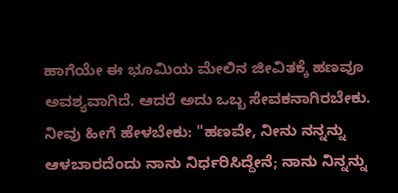ಹಾಗೆಯೇ ಈ ಭೂಮಿಯ ಮೇಲಿನ ಜೀವಿತಕ್ಕೆ ಹಣವೂ ಅವಶ್ಯವಾಗಿದೆ. ಆದರೆ ಅದು ಒಬ್ಬ ಸೇವಕನಾಗಿರಬೇಕು. ನೀವು ಹೀಗೆ ಹೇಳಬೇಕು: "ಹಣವೇ, ನೀನು ನನ್ನನ್ನು ಆಳಬಾರದೆಂದು ನಾನು ನಿರ್ಧರಿಸಿದ್ದೇನೆ; ನಾನು ನಿನ್ನನ್ನು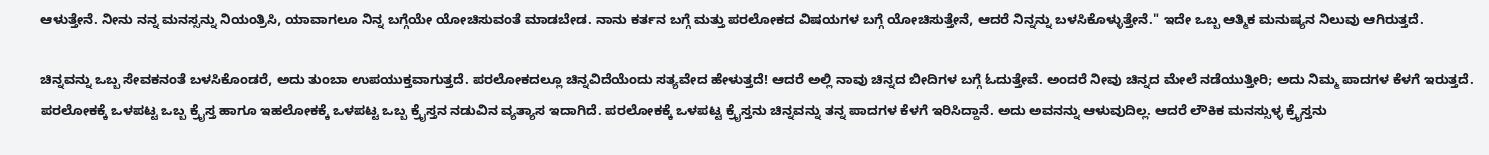ಆಳುತ್ತೇನೆ. ನೀನು ನನ್ನ ಮನಸ್ಸನ್ನು ನಿಯಂತ್ರಿಸಿ, ಯಾವಾಗಲೂ ನಿನ್ನ ಬಗ್ಗೆಯೇ ಯೋಚಿಸುವಂತೆ ಮಾಡಬೇಡ. ನಾನು ಕರ್ತನ ಬಗ್ಗೆ ಮತ್ತು ಪರಲೋಕದ ವಿಷಯಗಳ ಬಗ್ಗೆ ಯೋಚಿಸುತ್ತೇನೆ, ಆದರೆ ನಿನ್ನನ್ನು ಬಳಸಿಕೊಳ್ಳುತ್ತೇನೆ." ಇದೇ ಒಬ್ಬ ಆತ್ಮಿಕ ಮನುಷ್ಯನ ನಿಲುವು ಆಗಿರುತ್ತದೆ.

ಚಿನ್ನವನ್ನು ಒಬ್ಬ ಸೇವಕನಂತೆ ಬಳಸಿಕೊಂಡರೆ, ಅದು ತುಂಬಾ ಉಪಯುಕ್ತವಾಗುತ್ತದೆ. ಪರಲೋಕದಲ್ಲೂ ಚಿನ್ನವಿದೆಯೆಂದು ಸತ್ಯವೇದ ಹೇಳುತ್ತದೆ! ಆದರೆ ಅಲ್ಲಿ ನಾವು ಚಿನ್ನದ ಬೀದಿಗಳ ಬಗ್ಗೆ ಓದುತ್ತೇವೆ. ಅಂದರೆ ನೀವು ಚಿನ್ನದ ಮೇಲೆ ನಡೆಯುತ್ತೀರಿ; ಅದು ನಿಮ್ಮ ಪಾದಗಳ ಕೆಳಗೆ ಇರುತ್ತದೆ. ಪರಲೋಕಕ್ಕೆ ಒಳಪಟ್ಟ ಒಬ್ಬ ಕ್ರೈಸ್ತ ಹಾಗೂ ಇಹಲೋಕಕ್ಕೆ ಒಳಪಟ್ಟ ಒಬ್ಬ ಕ್ರೈಸ್ತನ ನಡುವಿನ ವ್ಯತ್ಯಾಸ ಇದಾಗಿದೆ. ಪರಲೋಕಕ್ಕೆ ಒಳಪಟ್ಟ ಕ್ರೈಸ್ತನು ಚಿನ್ನವನ್ನು ತನ್ನ ಪಾದಗಳ ಕೆಳಗೆ ಇರಿಸಿದ್ದಾನೆ. ಅದು ಅವನನ್ನು ಆಳುವುದಿಲ್ಲ. ಆದರೆ ಲೌಕಿಕ ಮನಸ್ಸುಳ್ಳ ಕ್ರೈಸ್ತನು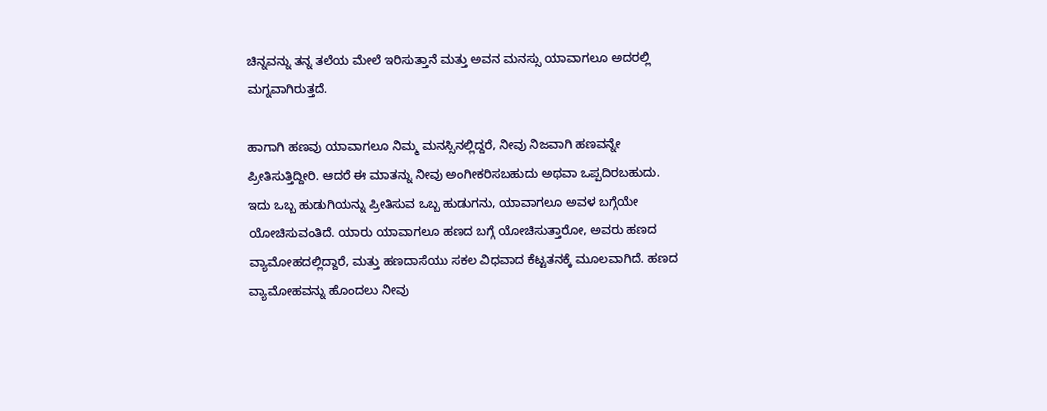ಚಿನ್ನವನ್ನು ತನ್ನ ತಲೆಯ ಮೇಲೆ ಇರಿಸುತ್ತಾನೆ ಮತ್ತು ಅವನ ಮನಸ್ಸು ಯಾವಾಗಲೂ ಅದರಲ್ಲಿ ಮಗ್ನವಾಗಿರುತ್ತದೆ.

ಹಾಗಾಗಿ ಹಣವು ಯಾವಾಗಲೂ ನಿಮ್ಮ ಮನಸ್ಸಿನಲ್ಲಿದ್ದರೆ, ನೀವು ನಿಜವಾಗಿ ಹಣವನ್ನೇ ಪ್ರೀತಿಸುತ್ತಿದ್ದೀರಿ. ಆದರೆ ಈ ಮಾತನ್ನು ನೀವು ಅಂಗೀಕರಿಸಬಹುದು ಅಥವಾ ಒಪ್ಪದಿರಬಹುದು. ಇದು ಒಬ್ಬ ಹುಡುಗಿಯನ್ನು ಪ್ರೀತಿಸುವ ಒಬ್ಬ ಹುಡುಗನು, ಯಾವಾಗಲೂ ಅವಳ ಬಗ್ಗೆಯೇ ಯೋಚಿಸುವಂತಿದೆ. ಯಾರು ಯಾವಾಗಲೂ ಹಣದ ಬಗ್ಗೆ ಯೋಚಿಸುತ್ತಾರೋ, ಅವರು ಹಣದ ವ್ಯಾಮೋಹದಲ್ಲಿದ್ದಾರೆ, ಮತ್ತು ಹಣದಾಸೆಯು ಸಕಲ ವಿಧವಾದ ಕೆಟ್ಟತನಕ್ಕೆ ಮೂಲವಾಗಿದೆ. ಹಣದ ವ್ಯಾಮೋಹವನ್ನು ಹೊಂದಲು ನೀವು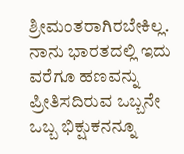ಶ್ರೀಮಂತರಾಗಿರಬೇಕಿಲ್ಲ. ನಾನು ಭಾರತದಲ್ಲಿ ಇದು ವರೆಗೂ ಹಣವನ್ನು ಪ್ರೀತಿಸದಿರುವ ಒಬ್ಬನೇ ಒಬ್ಬ ಭಿಕ್ಷುಕನನ್ನೂ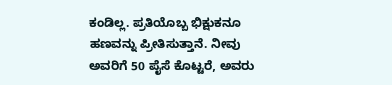ಕಂಡಿಲ್ಲ. ಪ್ರತಿಯೊಬ್ಬ ಭಿಕ್ಷುಕನೂ ಹಣವನ್ನು ಪ್ರೀತಿಸುತ್ತಾನೆ. ನೀವು ಅವರಿಗೆ 50 ಪೈಸೆ ಕೊಟ್ಟರೆ, ಅವರು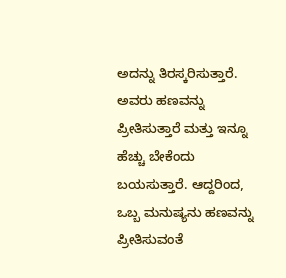ಅದನ್ನು ತಿರಸ್ಕರಿಸುತ್ತಾರೆ. ಅವರು ಹಣವನ್ನು ಪ್ರೀತಿಸುತ್ತಾರೆ ಮತ್ತು ಇನ್ನೂ ಹೆಚ್ಚು ಬೇಕೆಂದು ಬಯಸುತ್ತಾರೆ. ಆದ್ದರಿಂದ, ಒಬ್ಬ ಮನುಷ್ಯನು ಹಣವನ್ನು ಪ್ರೀತಿಸುವಂತೆ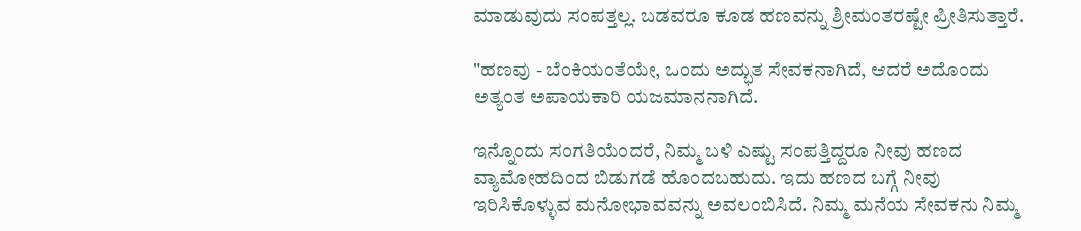ಮಾಡುವುದು ಸಂಪತ್ತಲ್ಲ. ಬಡವರೂ ಕೂಡ ಹಣವನ್ನು ಶ್ರೀಮಂತರಷ್ಟೇ ಪ್ರೀತಿಸುತ್ತಾರೆ.

"ಹಣವು - ಬೆಂಕಿಯಂತೆಯೇ, ಒಂದು ಅದ್ಭುತ ಸೇವಕನಾಗಿದೆ, ಆದರೆ ಅದೊಂದು ಅತ್ಯಂತ ಅಪಾಯಕಾರಿ ಯಜಮಾನನಾಗಿದೆ.

ಇನ್ನೊಂದು ಸಂಗತಿಯೆಂದರೆ, ನಿಮ್ಮ ಬಳಿ ಎಷ್ಟು ಸಂಪತ್ತಿದ್ದರೂ ನೀವು ಹಣದ ವ್ಯಾಮೋಹದಿಂದ ಬಿಡುಗಡೆ ಹೊಂದಬಹುದು. ಇದು ಹಣದ ಬಗ್ಗೆ ನೀವು ಇರಿಸಿಕೊಳ್ಳುವ ಮನೋಭಾವವನ್ನು ಅವಲಂಬಿಸಿದೆ. ನಿಮ್ಮ ಮನೆಯ ಸೇವಕನು ನಿಮ್ಮ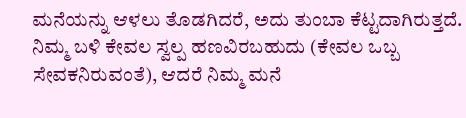ಮನೆಯನ್ನು ಆಳಲು ತೊಡಗಿದರೆ, ಅದು ತುಂಬಾ ಕೆಟ್ಟದಾಗಿರುತ್ತದೆ. ನಿಮ್ಮ ಬಳಿ ಕೇವಲ ಸ್ವಲ್ಪ ಹಣವಿರಬಹುದು (ಕೇವಲ ಒಬ್ಬ ಸೇವಕನಿರುವಂತೆ), ಆದರೆ ನಿಮ್ಮ ಮನೆ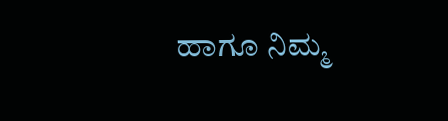ಹಾಗೂ ನಿಮ್ಮ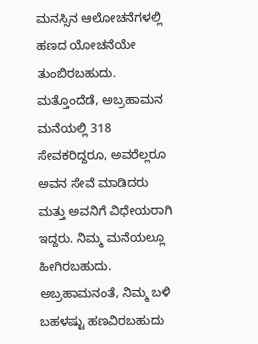ಮನಸ್ಸಿನ ಆಲೋಚನೆಗಳಲ್ಲಿ ಹಣದ ಯೋಚನೆಯೇ ತುಂಬಿರಬಹುದು. ಮತ್ತೊಂದೆಡೆ, ಅಬ್ರಹಾಮನ ಮನೆಯಲ್ಲಿ 318 ಸೇವಕರಿದ್ದರೂ, ಅವರೆಲ್ಲರೂ ಅವನ ಸೇವೆ ಮಾಡಿದರು ಮತ್ತು ಅವನಿಗೆ ವಿಧೇಯರಾಗಿ ಇದ್ದರು. ನಿಮ್ಮ ಮನೆಯಲ್ಲೂ ಹೀಗಿರಬಹುದು. ಅಬ್ರಹಾಮನಂತೆ, ನಿಮ್ಮ ಬಳಿ ಬಹಳಷ್ಟು ಹಣವಿರಬಹುದು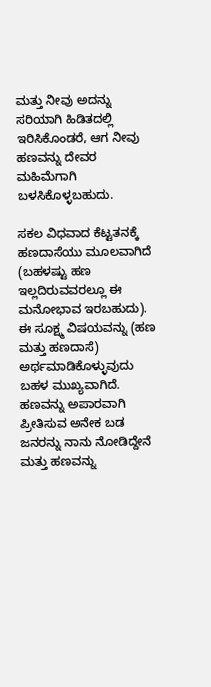ಮತ್ತು ನೀವು ಅದನ್ನು ಸರಿಯಾಗಿ ಹಿಡಿತದಲ್ಲಿ ಇರಿಸಿಕೊಂಡರೆ, ಆಗ ನೀವು ಹಣವನ್ನು ದೇವರ ಮಹಿಮೆಗಾಗಿ ಬಳಸಿಕೊಳ್ಳಬಹುದು.

ಸಕಲ ವಿಧವಾದ ಕೆಟ್ಟತನಕ್ಕೆ ಹಣದಾಸೆಯು ಮೂಲವಾಗಿದೆ (ಬಹಳಷ್ಟು ಹಣ ಇಲ್ಲದಿರುವವರಲ್ಲೂ ಈ ಮನೋಭಾವ ಇರಬಹುದು). ಈ ಸೂಕ್ಷ್ಮ ವಿಷಯವನ್ನು (ಹಣ ಮತ್ತು ಹಣದಾಸೆ) ಅರ್ಥಮಾಡಿಕೊಳ್ಳುವುದು ಬಹಳ ಮುಖ್ಯವಾಗಿದೆ. ಹಣವನ್ನು ಅಪಾರವಾಗಿ ಪ್ರೀತಿಸುವ ಅನೇಕ ಬಡ ಜನರನ್ನು ನಾನು ನೋಡಿದ್ದೇನೆ ಮತ್ತು ಹಣವನ್ನು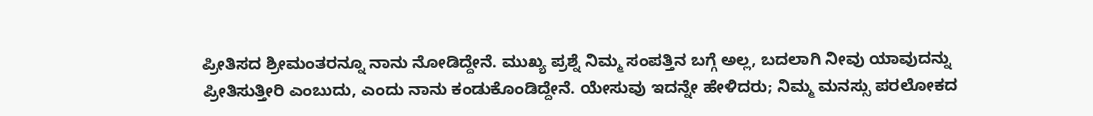ಪ್ರೀತಿಸದ ಶ್ರೀಮಂತರನ್ನೂ ನಾನು ನೋಡಿದ್ದೇನೆ. ಮುಖ್ಯ ಪ್ರಶ್ನೆ ನಿಮ್ಮ ಸಂಪತ್ತಿನ ಬಗ್ಗೆ ಅಲ್ಲ, ಬದಲಾಗಿ ನೀವು ಯಾವುದನ್ನು ಪ್ರೀತಿಸುತ್ತೀರಿ ಎಂಬುದು, ಎಂದು ನಾನು ಕಂಡುಕೊಂಡಿದ್ದೇನೆ. ಯೇಸುವು ಇದನ್ನೇ ಹೇಳಿದರು; ನಿಮ್ಮ ಮನಸ್ಸು ಪರಲೋಕದ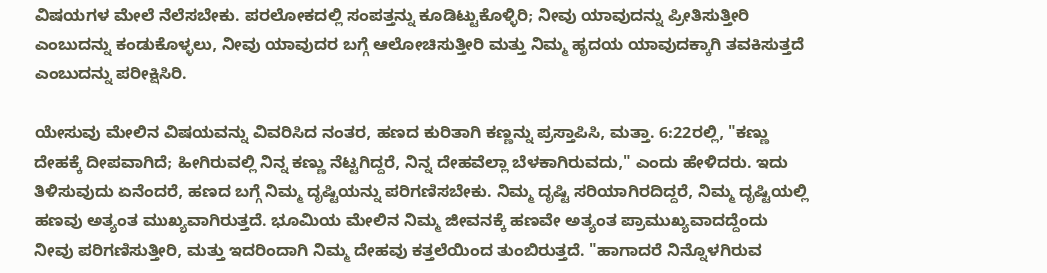ವಿಷಯಗಳ ಮೇಲೆ ನೆಲೆಸಬೇಕು. ಪರಲೋಕದಲ್ಲಿ ಸಂಪತ್ತನ್ನು ಕೂಡಿಟ್ಟುಕೊಳ್ಳಿರಿ; ನೀವು ಯಾವುದನ್ನು ಪ್ರೀತಿಸುತ್ತೀರಿ ಎಂಬುದನ್ನು ಕಂಡುಕೊಳ್ಳಲು, ನೀವು ಯಾವುದರ ಬಗ್ಗೆ ಆಲೋಚಿಸುತ್ತೀರಿ ಮತ್ತು ನಿಮ್ಮ ಹೃದಯ ಯಾವುದಕ್ಕಾಗಿ ತವಕಿಸುತ್ತದೆ ಎಂಬುದನ್ನು ಪರೀಕ್ಷಿಸಿರಿ.

ಯೇಸುವು ಮೇಲಿನ ವಿಷಯವನ್ನು ವಿವರಿಸಿದ ನಂತರ, ಹಣದ ಕುರಿತಾಗಿ ಕಣ್ಣನ್ನು ಪ್ರಸ್ತಾಪಿಸಿ, ಮತ್ತಾ. 6:22ರಲ್ಲಿ, "ಕಣ್ಣು ದೇಹಕ್ಕೆ ದೀಪವಾಗಿದೆ; ಹೀಗಿರುವಲ್ಲಿ ನಿನ್ನ ಕಣ್ಣು ನೆಟ್ಟಗಿದ್ದರೆ, ನಿನ್ನ ದೇಹವೆಲ್ಲಾ ಬೆಳಕಾಗಿರುವದು," ಎಂದು ಹೇಳಿದರು. ಇದು ತಿಳಿಸುವುದು ಏನೆಂದರೆ, ಹಣದ ಬಗ್ಗೆ ನಿಮ್ಮ ದೃಷ್ಟಿಯನ್ನು ಪರಿಗಣಿಸಬೇಕು. ನಿಮ್ಮ ದೃಷ್ಟಿ ಸರಿಯಾಗಿರದಿದ್ದರೆ, ನಿಮ್ಮ ದೃಷ್ಟಿಯಲ್ಲಿ ಹಣವು ಅತ್ಯಂತ ಮುಖ್ಯವಾಗಿರುತ್ತದೆ. ಭೂಮಿಯ ಮೇಲಿನ ನಿಮ್ಮ ಜೀವನಕ್ಕೆ ಹಣವೇ ಅತ್ಯಂತ ಪ್ರಾಮುಖ್ಯವಾದದ್ದೆಂದು ನೀವು ಪರಿಗಣಿಸುತ್ತೀರಿ, ಮತ್ತು ಇದರಿಂದಾಗಿ ನಿಮ್ಮ ದೇಹವು ಕತ್ತಲೆಯಿಂದ ತುಂಬಿರುತ್ತದೆ. "ಹಾಗಾದರೆ ನಿನ್ನೊಳಗಿರುವ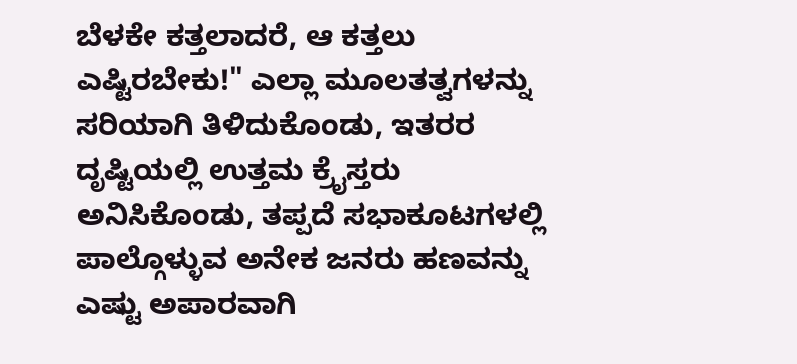ಬೆಳಕೇ ಕತ್ತಲಾದರೆ, ಆ ಕತ್ತಲು ಎಷ್ಟಿರಬೇಕು!" ಎಲ್ಲಾ ಮೂಲತತ್ವಗಳನ್ನು ಸರಿಯಾಗಿ ತಿಳಿದುಕೊಂಡು, ಇತರರ ದೃಷ್ಟಿಯಲ್ಲಿ ಉತ್ತಮ ಕ್ರೈಸ್ತರು ಅನಿಸಿಕೊಂಡು, ತಪ್ಪದೆ ಸಭಾಕೂಟಗಳಲ್ಲಿ ಪಾಲ್ಗೊಳ್ಳುವ ಅನೇಕ ಜನರು ಹಣವನ್ನು ಎಷ್ಟು ಅಪಾರವಾಗಿ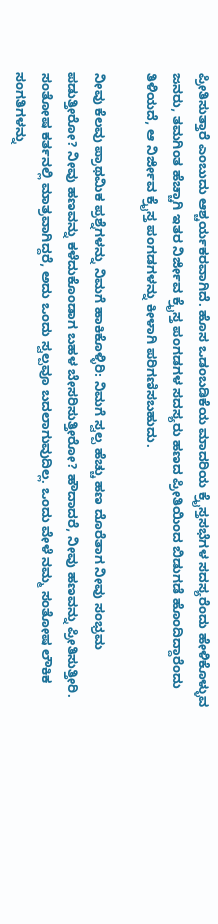ಪ್ರೀತಿಸುತ್ತಾರೆ ಎಂಬುದು ಆಶ್ಚರ್ಯಕರವಾಗಿದೆ. ಹೊಸ ಒಡಂಬಡಿಕೆಯ ಮಾದರಿಯ ಕ್ರೈಸ್ತಸಭೆಗಳ ಸದಸ್ಯರೆಂದು ಹೇಳಿಕೊಳ್ಳುವ ಜನರು, ತಮಗಿಂತ ಹೆಚ್ಚಾಗಿ ಇತರ ನಿರ್ಜೀವ ಕ್ರೈಸ್ತ ಪಂಗಡಗಳ ಸದಸ್ಯರು ಹಣದ ಪ್ರೀತಿಯಿಂದ ಬಿಡುಗಡೆ ಹೊಂದಿದ್ದಾರೆಂದು ತಿಳಿಯದೆ, ಆ ನಿರ್ಜೀವ ಕ್ರೈಸ್ತ ಪಂಗಡಗಳನ್ನು ಕೀಳಾಗಿ ಪರಿಗಣಿಸಬಹುದು.

ನೀವು ಕೆಲವು ಪ್ರಾಥಮಿಕ ಪ್ರಶ್ನೆಗಳನ್ನು ನಿಮಗೆ ಹಾಕಿಕೊಳ್ಳಿರಿ: ನಿಮಗೆ ಸ್ವಲ್ಪ ಹೆಚ್ಚು ಹಣ ದೊರೆತಾಗ ನೀವು ಸಂಭ್ರಮ ಪಡುತ್ತೀರೋ? ನೀವು ಹಣವನ್ನು ಕಳೆದುಕೊಂಡಾಗ ಬಹಳ ಬೇಸರಿಸುತ್ತೀರೋ? ಹೌದಾದರೆ, ನೀವು ಹಣವನ್ನು ಪ್ರೀತಿಸುತ್ತೀರಿ. ಸಂತೋಷ ಕರ್ತನಲ್ಲಿ ಮಾತ್ರವಾಗಿದ್ದರೆ, ಅದು ಒಂದು ಸ್ವಲ್ಪವೂ ಬದಲಾಗುವುದಿಲ್ಲ. ಒಂದು ವೇಳೆ ನಮ್ಮ ಸಂತೋಷ ಲೌಕಿಕ ಸಂಗತಿಗಳನ್ನು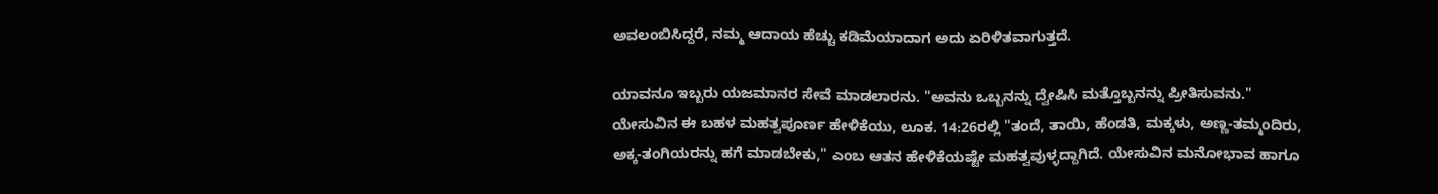ಅವಲಂಬಿಸಿದ್ದರೆ, ನಮ್ಮ ಆದಾಯ ಹೆಚ್ಚು ಕಡಿಮೆಯಾದಾಗ ಅದು ಏರಿಳಿತವಾಗುತ್ತದೆ.

ಯಾವನೂ ಇಬ್ಬರು ಯಜಮಾನರ ಸೇವೆ ಮಾಡಲಾರನು. "ಅವನು ಒಬ್ಬನನ್ನು ದ್ವೇಷಿಸಿ ಮತ್ತೊಬ್ಬನನ್ನು ಪ್ರೀತಿಸುವನು." ಯೇಸುವಿನ ಈ ಬಹಳ ಮಹತ್ವಪೂರ್ಣ ಹೇಳಿಕೆಯು, ಲೂಕ. 14:26ರಲ್ಲಿ "ತಂದೆ, ತಾಯಿ, ಹೆಂಡತಿ, ಮಕ್ಕಳು, ಅಣ್ಣ-ತಮ್ಮಂದಿರು, ಅಕ್ಕ-ತಂಗಿಯರನ್ನು ಹಗೆ ಮಾಡಬೇಕು," ಎಂಬ ಆತನ ಹೇಳಿಕೆಯಷ್ಟೇ ಮಹತ್ವವುಳ್ಳದ್ದಾಗಿದೆ. ಯೇಸುವಿನ ಮನೋಭಾವ ಹಾಗೂ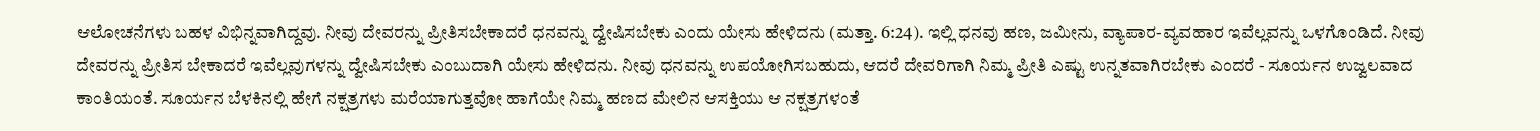ಆಲೋಚನೆಗಳು ಬಹಳ ವಿಭಿನ್ನವಾಗಿದ್ದವು. ನೀವು ದೇವರನ್ನು ಪ್ರೀತಿಸಬೇಕಾದರೆ ಧನವನ್ನು ದ್ವೇಷಿಸಬೇಕು ಎಂದು ಯೇಸು ಹೇಳಿದನು (ಮತ್ತಾ. 6:24). ಇಲ್ಲಿ ಧನವು ಹಣ, ಜಮೀನು, ವ್ಯಾಪಾರ-ವ್ಯವಹಾರ ಇವೆಲ್ಲವನ್ನು ಒಳಗೊಂಡಿದೆ. ನೀವು ದೇವರನ್ನು ಪ್ರೀತಿಸ ಬೇಕಾದರೆ ಇವೆಲ್ಲವುಗಳನ್ನು ದ್ವೇಷಿಸಬೇಕು ಎಂಬುದಾಗಿ ಯೇಸು ಹೇಳಿದನು. ನೀವು ಧನವನ್ನು ಉಪಯೋಗಿಸಬಹುದು, ಆದರೆ ದೇವರಿಗಾಗಿ ನಿಮ್ಮ ಪ್ರೀತಿ ಎಷ್ಟು ಉನ್ನತವಾಗಿರಬೇಕು ಎಂದರೆ - ಸೂರ್ಯನ ಉಜ್ವಲವಾದ ಕಾಂತಿಯಂತೆ. ಸೂರ್ಯನ ಬೆಳಕಿನಲ್ಲಿ ಹೇಗೆ ನಕ್ಷತ್ರಗಳು ಮರೆಯಾಗುತ್ತವೋ ಹಾಗೆಯೇ ನಿಮ್ಮ ಹಣದ ಮೇಲಿನ ಆಸಕ್ತಿಯು ಆ ನಕ್ಷತ್ರಗಳಂತೆ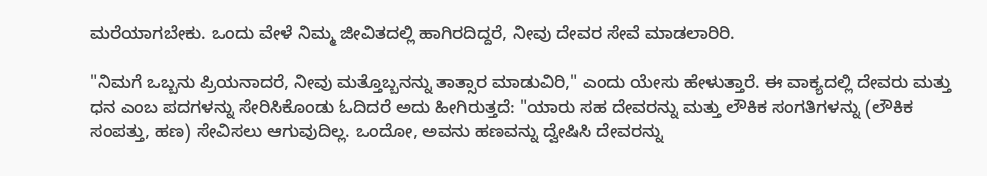ಮರೆಯಾಗಬೇಕು. ಒಂದು ವೇಳೆ ನಿಮ್ಮ ಜೀವಿತದಲ್ಲಿ ಹಾಗಿರದಿದ್ದರೆ, ನೀವು ದೇವರ ಸೇವೆ ಮಾಡಲಾರಿರಿ.

"ನಿಮಗೆ ಒಬ್ಬನು ಪ್ರಿಯನಾದರೆ, ನೀವು ಮತ್ತೊಬ್ಬನನ್ನು ತಾತ್ಸಾರ ಮಾಡುವಿರಿ," ಎಂದು ಯೇಸು ಹೇಳುತ್ತಾರೆ. ಈ ವಾಕ್ಯದಲ್ಲಿ ದೇವರು ಮತ್ತು ಧನ ಎಂಬ ಪದಗಳನ್ನು ಸೇರಿಸಿಕೊಂಡು ಓದಿದರೆ ಅದು ಹೀಗಿರುತ್ತದೆ: "ಯಾರು ಸಹ ದೇವರನ್ನು ಮತ್ತು ಲೌಕಿಕ ಸಂಗತಿಗಳನ್ನು (ಲೌಕಿಕ ಸಂಪತ್ತು, ಹಣ) ಸೇವಿಸಲು ಆಗುವುದಿಲ್ಲ. ಒಂದೋ, ಅವನು ಹಣವನ್ನು ದ್ವೇಷಿಸಿ ದೇವರನ್ನು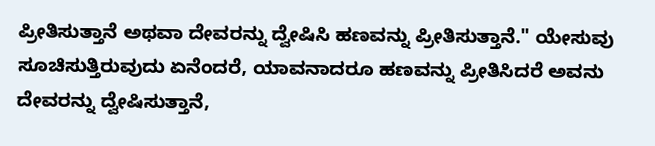ಪ್ರೀತಿಸುತ್ತಾನೆ ಅಥವಾ ದೇವರನ್ನು ದ್ವೇಷಿಸಿ ಹಣವನ್ನು ಪ್ರೀತಿಸುತ್ತಾನೆ." ಯೇಸುವು ಸೂಚಿಸುತ್ತಿರುವುದು ಏನೆಂದರೆ, ಯಾವನಾದರೂ ಹಣವನ್ನು ಪ್ರೀತಿಸಿದರೆ ಅವನು ದೇವರನ್ನು ದ್ವೇಷಿಸುತ್ತಾನೆ,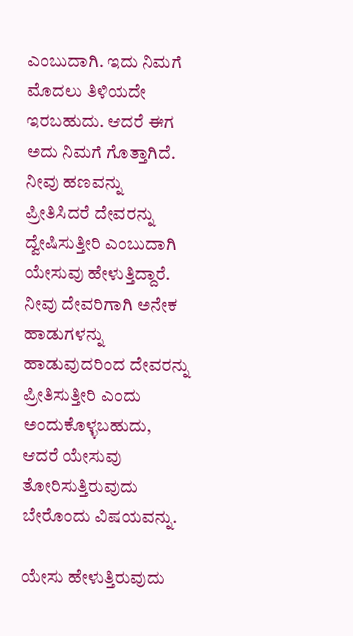ಎಂಬುದಾಗಿ. ಇದು ನಿಮಗೆ ಮೊದಲು ತಿಳಿಯದೇ ಇರಬಹುದು. ಆದರೆ ಈಗ ಅದು ನಿಮಗೆ ಗೊತ್ತಾಗಿದೆ. ನೀವು ಹಣವನ್ನು ಪ್ರೀತಿಸಿದರೆ ದೇವರನ್ನು ದ್ವೇಷಿಸುತ್ತೀರಿ ಎಂಬುದಾಗಿ ಯೇಸುವು ಹೇಳುತ್ತಿದ್ದಾರೆ. ನೀವು ದೇವರಿಗಾಗಿ ಅನೇಕ ಹಾಡುಗಳನ್ನು ಹಾಡುವುದರಿಂದ ದೇವರನ್ನು ಪ್ರೀತಿಸುತ್ತೀರಿ ಎಂದು ಅಂದುಕೊಳ್ಳಬಹುದು, ಆದರೆ ಯೇಸುವು ತೋರಿಸುತ್ತಿರುವುದು ಬೇರೊಂದು ವಿಷಯವನ್ನು.

ಯೇಸು ಹೇಳುತ್ತಿರುವುದು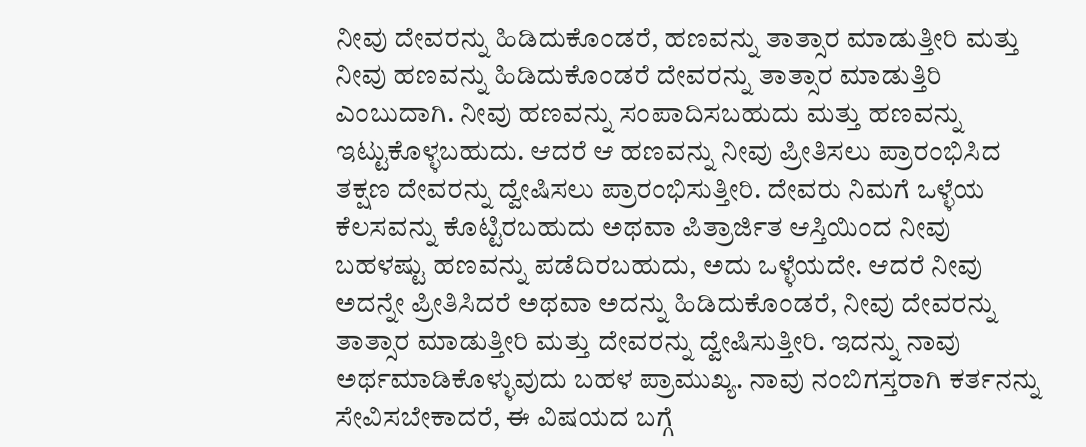ನೀವು ದೇವರನ್ನು ಹಿಡಿದುಕೊಂಡರೆ, ಹಣವನ್ನು ತಾತ್ಸಾರ ಮಾಡುತ್ತೀರಿ ಮತ್ತು ನೀವು ಹಣವನ್ನು ಹಿಡಿದುಕೊಂಡರೆ ದೇವರನ್ನು ತಾತ್ಸಾರ ಮಾಡುತ್ತಿರಿ ಎಂಬುದಾಗಿ. ನೀವು ಹಣವನ್ನು ಸಂಪಾದಿಸಬಹುದು ಮತ್ತು ಹಣವನ್ನು ಇಟ್ಟುಕೊಳ್ಳಬಹುದು. ಆದರೆ ಆ ಹಣವನ್ನು ನೀವು ಪ್ರೀತಿಸಲು ಪ್ರಾರಂಭಿಸಿದ ತಕ್ಷಣ ದೇವರನ್ನು ದ್ವೇಷಿಸಲು ಪ್ರಾರಂಭಿಸುತ್ತೀರಿ. ದೇವರು ನಿಮಗೆ ಒಳ್ಳೆಯ ಕೆಲಸವನ್ನು ಕೊಟ್ಟಿರಬಹುದು ಅಥವಾ ಪಿತ್ರಾರ್ಜಿತ ಆಸ್ತಿಯಿಂದ ನೀವು ಬಹಳಷ್ಟು ಹಣವನ್ನು ಪಡೆದಿರಬಹುದು, ಅದು ಒಳ್ಳೆಯದೇ. ಆದರೆ ನೀವು ಅದನ್ನೇ ಪ್ರೀತಿಸಿದರೆ ಅಥವಾ ಅದನ್ನು ಹಿಡಿದುಕೊಂಡರೆ, ನೀವು ದೇವರನ್ನು ತಾತ್ಸಾರ ಮಾಡುತ್ತೀರಿ ಮತ್ತು ದೇವರನ್ನು ದ್ವೇಷಿಸುತ್ತೀರಿ. ಇದನ್ನು ನಾವು ಅರ್ಥಮಾಡಿಕೊಳ್ಳುವುದು ಬಹಳ ಪ್ರಾಮುಖ್ಯ. ನಾವು ನಂಬಿಗಸ್ತರಾಗಿ ಕರ್ತನನ್ನು ಸೇವಿಸಬೇಕಾದರೆ, ಈ ವಿಷಯದ ಬಗ್ಗೆ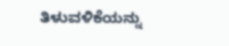ತಿಳುವಳಿಕೆಯನ್ನು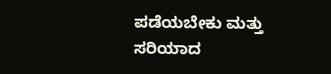ಪಡೆಯಬೇಕು ಮತ್ತು ಸರಿಯಾದ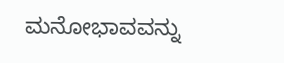ಮನೋಭಾವವನ್ನು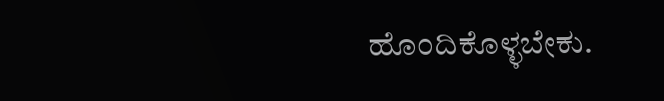ಹೊಂದಿಕೊಳ್ಳಬೇಕು.